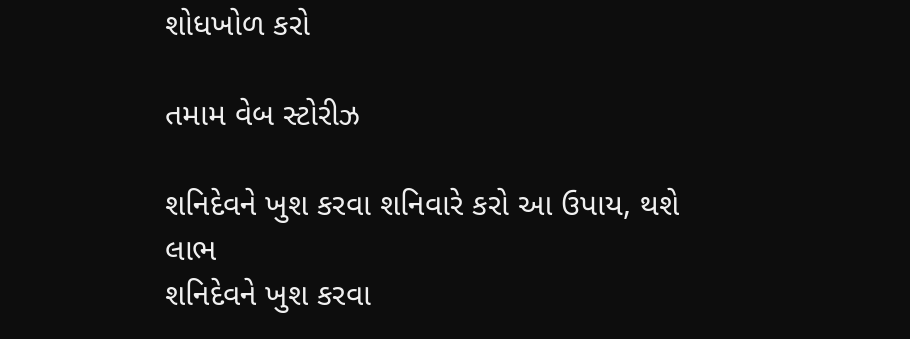શોધખોળ કરો

તમામ વેબ સ્ટોરીઝ

શનિદેવને ખુશ કરવા શનિવારે કરો આ ઉપાય, થશે લાભ
શનિદેવને ખુશ કરવા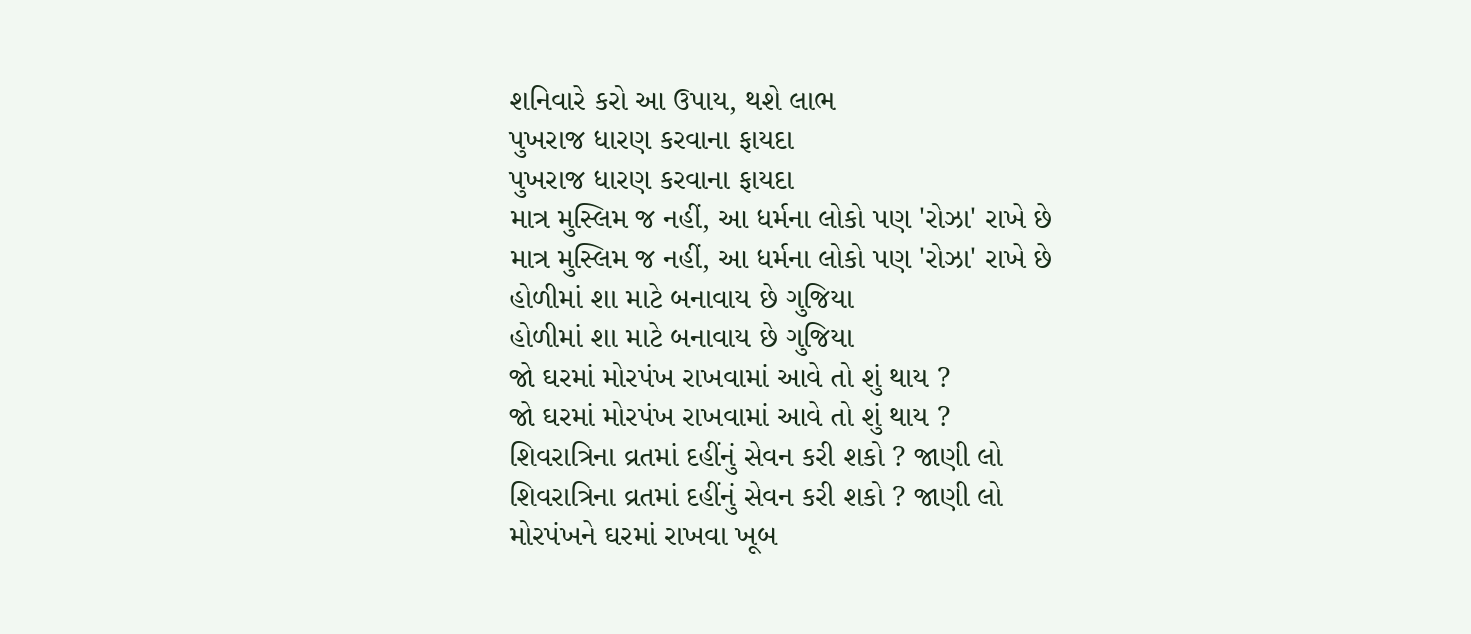શનિવારે કરો આ ઉપાય, થશે લાભ
પુખરાજ ધારણ કરવાના ફાયદા
પુખરાજ ધારણ કરવાના ફાયદા
માત્ર મુસ્લિમ જ નહીં, આ ધર્મના લોકો પણ 'રોઝા' રાખે છે
માત્ર મુસ્લિમ જ નહીં, આ ધર્મના લોકો પણ 'રોઝા' રાખે છે
હોળીમાં શા માટે બનાવાય છે ગુજિયા
હોળીમાં શા માટે બનાવાય છે ગુજિયા
જો ઘરમાં મોરપંખ રાખવામાં આવે તો શું થાય ?
જો ઘરમાં મોરપંખ રાખવામાં આવે તો શું થાય ?
શિવરાત્રિના વ્રતમાં દહીંનું સેવન કરી શકો ? જાણી લો
શિવરાત્રિના વ્રતમાં દહીંનું સેવન કરી શકો ? જાણી લો
મોરપંખને ઘરમાં રાખવા ખૂબ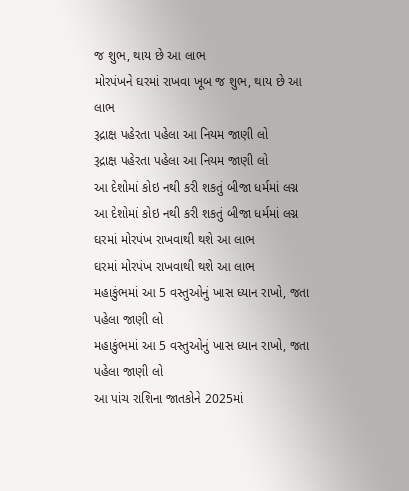જ શુભ, થાય છે આ લાભ
મોરપંખને ઘરમાં રાખવા ખૂબ જ શુભ, થાય છે આ લાભ
રૂદ્રાક્ષ પહેરતા પહેલા આ નિયમ જાણી લો
રૂદ્રાક્ષ પહેરતા પહેલા આ નિયમ જાણી લો
આ દેશોમાં કોઇ નથી કરી શકતું બીજા ધર્મમાં લગ્ન
આ દેશોમાં કોઇ નથી કરી શકતું બીજા ધર્મમાં લગ્ન
ઘરમાં મોરપંખ રાખવાથી થશે આ લાભ
ઘરમાં મોરપંખ રાખવાથી થશે આ લાભ
મહાકુંભમાં આ 5 વસ્તુઓનું ખાસ ધ્યાન રાખો, જતા પહેલા જાણી લો
મહાકુંભમાં આ 5 વસ્તુઓનું ખાસ ધ્યાન રાખો, જતા પહેલા જાણી લો
આ પાંચ રાશિના જાતકોને 2025માં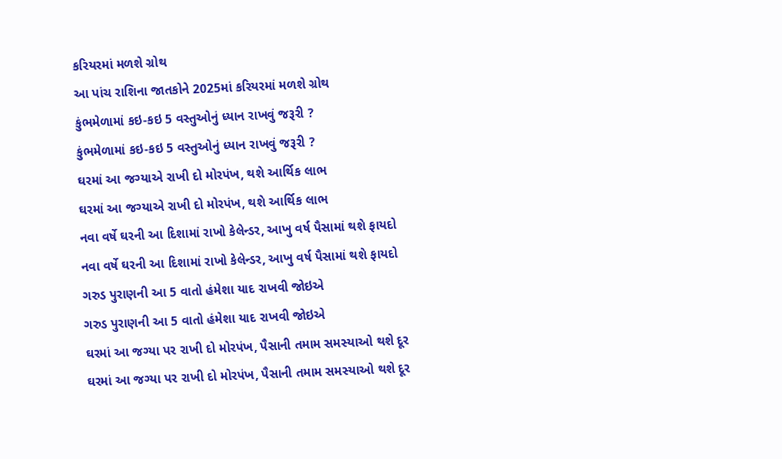કરિયરમાં મળશે ગ્રોથ
આ પાંચ રાશિના જાતકોને 2025માં કરિયરમાં મળશે ગ્રોથ
કુંભમેળામાં કઇ-કઇ 5 વસ્તુઓનું ધ્યાન રાખવું જરૂરી ?
કુંભમેળામાં કઇ-કઇ 5 વસ્તુઓનું ધ્યાન રાખવું જરૂરી ?
ઘરમાં આ જગ્યાએ રાખી દો મોરપંખ, થશે આર્થિક લાભ
ઘરમાં આ જગ્યાએ રાખી દો મોરપંખ, થશે આર્થિક લાભ
નવા વર્ષે ઘરની આ દિશામાં રાખો કેલેન્ડર, આખુ વર્ષ પૈસામાં થશે ફાયદો
નવા વર્ષે ઘરની આ દિશામાં રાખો કેલેન્ડર, આખુ વર્ષ પૈસામાં થશે ફાયદો
ગરુડ પુરાણની આ 5 વાતો હંમેશા યાદ રાખવી જોઇએ
ગરુડ પુરાણની આ 5 વાતો હંમેશા યાદ રાખવી જોઇએ
ઘરમાં આ જગ્યા પર રાખી દો મોરપંખ, પૈસાની તમામ સમસ્યાઓ થશે દૂર
ઘરમાં આ જગ્યા પર રાખી દો મોરપંખ, પૈસાની તમામ સમસ્યાઓ થશે દૂર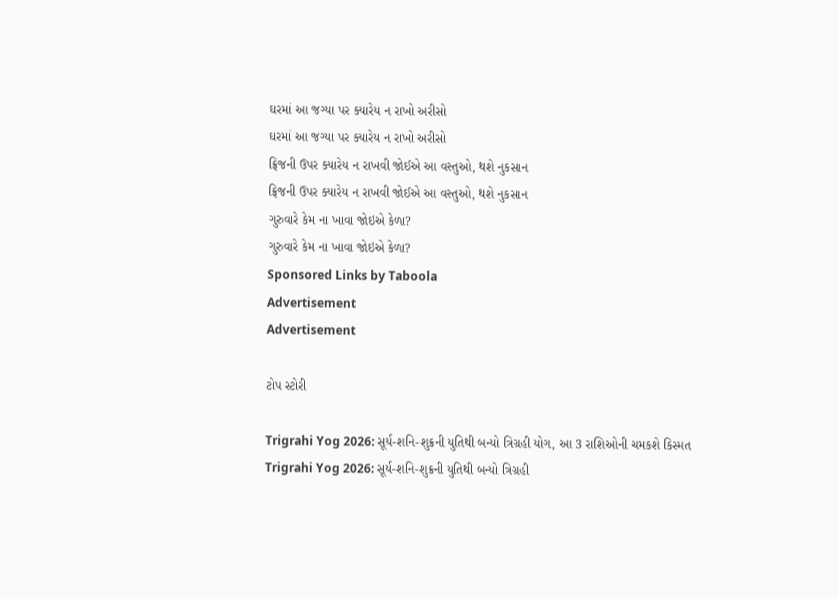ઘરમાં આ જગ્યા પર ક્યારેય ન રાખો અરીસો
ઘરમાં આ જગ્યા પર ક્યારેય ન રાખો અરીસો
ફ્રિજની ઉપર ક્યારેય ન રાખવી જોઈએ આ વસ્તુઓ, થશે નુકસાન
ફ્રિજની ઉપર ક્યારેય ન રાખવી જોઈએ આ વસ્તુઓ, થશે નુકસાન
ગુરુવારે કેમ ના ખાવા જોઇએ કેળા?
ગુરુવારે કેમ ના ખાવા જોઇએ કેળા?
Sponsored Links by Taboola
Advertisement
Advertisement

ટોપ સ્ટોરી

Trigrahi Yog 2026: સૂર્ય-શનિ-શુક્રની યુતિથી બન્યો ત્રિગ્રહી યોગ, આ 3 રાશિઓની ચમકશે કિસ્મત
Trigrahi Yog 2026: સૂર્ય-શનિ-શુક્રની યુતિથી બન્યો ત્રિગ્રહી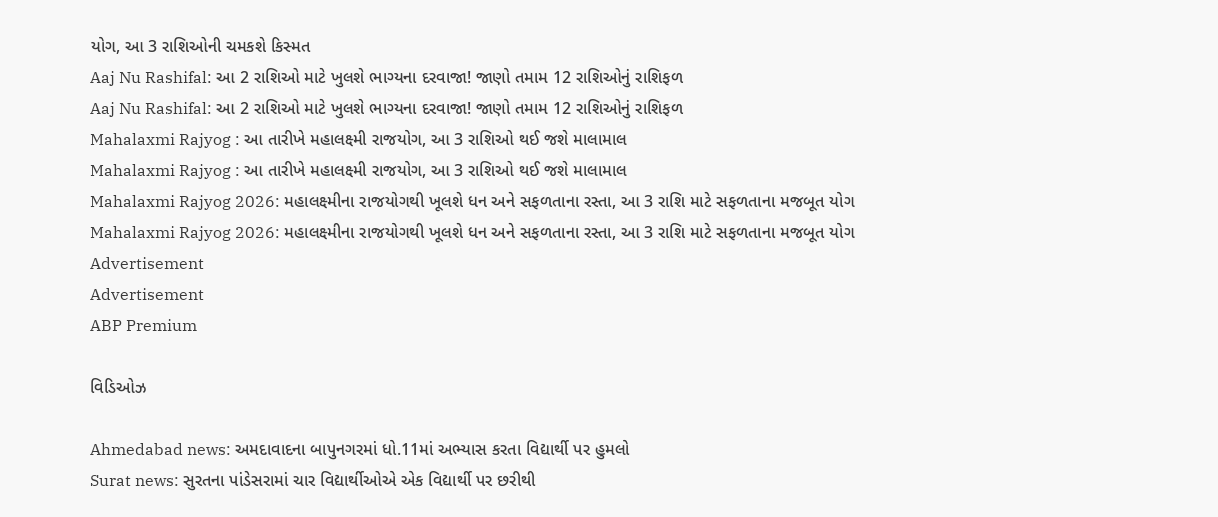યોગ, આ 3 રાશિઓની ચમકશે કિસ્મત
Aaj Nu Rashifal: આ 2 રાશિઓ માટે ખુલશે ભાગ્યના દરવાજા! જાણો તમામ 12 રાશિઓનું રાશિફળ
Aaj Nu Rashifal: આ 2 રાશિઓ માટે ખુલશે ભાગ્યના દરવાજા! જાણો તમામ 12 રાશિઓનું રાશિફળ
Mahalaxmi Rajyog : આ તારીખે મહાલક્ષ્મી રાજયોગ, આ 3 રાશિઓ થઈ જશે માલામાલ
Mahalaxmi Rajyog : આ તારીખે મહાલક્ષ્મી રાજયોગ, આ 3 રાશિઓ થઈ જશે માલામાલ
Mahalaxmi Rajyog 2026: મહાલક્ષ્મીના રાજયોગથી ખૂલશે ધન અને સફળતાના રસ્તા, આ 3 રાશિ માટે સફળતાના મજબૂત યોગ
Mahalaxmi Rajyog 2026: મહાલક્ષ્મીના રાજયોગથી ખૂલશે ધન અને સફળતાના રસ્તા, આ 3 રાશિ માટે સફળતાના મજબૂત યોગ
Advertisement
Advertisement
ABP Premium

વિડિઓઝ

Ahmedabad news: અમદાવાદના બાપુનગરમાં ધો.11માં અભ્યાસ કરતા વિદ્યાર્થી પર હુમલો
Surat news: સુરતના પાંડેસરામાં ચાર વિદ્યાર્થીઓએ એક વિદ્યાર્થી પર છરીથી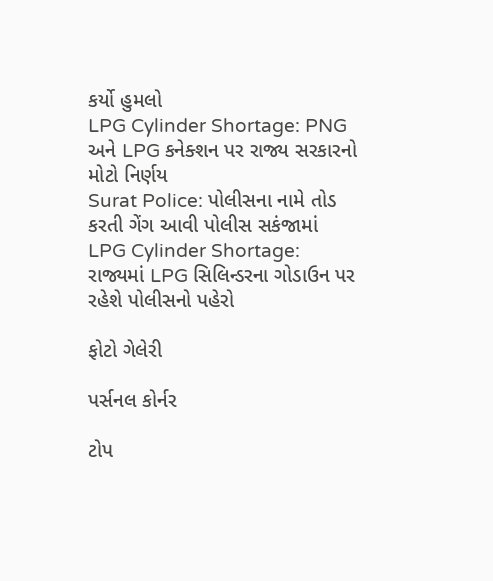કર્યો હુમલો
LPG Cylinder Shortage: PNG અને LPG કનેક્શન પર રાજ્ય સરકારનો મોટો નિર્ણય
Surat Police: પોલીસના નામે તોડ કરતી ગેંગ આવી પોલીસ સકંજામાં
LPG Cylinder Shortage: રાજ્યમાં LPG સિલિન્ડરના ગોડાઉન પર રહેશે પોલીસનો પહેરો

ફોટો ગેલેરી

પર્સનલ કોર્નર

ટોપ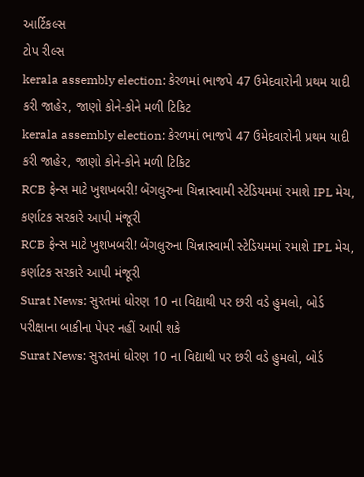આર્ટિકલ્સ
ટોપ રીલ્સ
kerala assembly election: કેરળમાં ભાજપે 47 ઉમેદવારોની પ્રથમ યાદી કરી જાહેર, જાણો કોને-કોને મળી ટિકિટ
kerala assembly election: કેરળમાં ભાજપે 47 ઉમેદવારોની પ્રથમ યાદી કરી જાહેર, જાણો કોને-કોને મળી ટિકિટ
RCB ફેન્સ માટે ખુશખબરી! બેંગલુરુના ચિન્નાસ્વામી સ્ટેડિયમમાં રમાશે IPL મેચ, કર્ણાટક સરકારે આપી મંજૂરી
RCB ફેન્સ માટે ખુશખબરી! બેંગલુરુના ચિન્નાસ્વામી સ્ટેડિયમમાં રમાશે IPL મેચ, કર્ણાટક સરકારે આપી મંજૂરી
Surat News: સુરતમાં ધોરણ 10 ના વિદ્યાથી પર છરી વડે હુમલો, બોર્ડ પરીક્ષાના બાકીના પેપર નહીં આપી શકે
Surat News: સુરતમાં ધોરણ 10 ના વિદ્યાથી પર છરી વડે હુમલો, બોર્ડ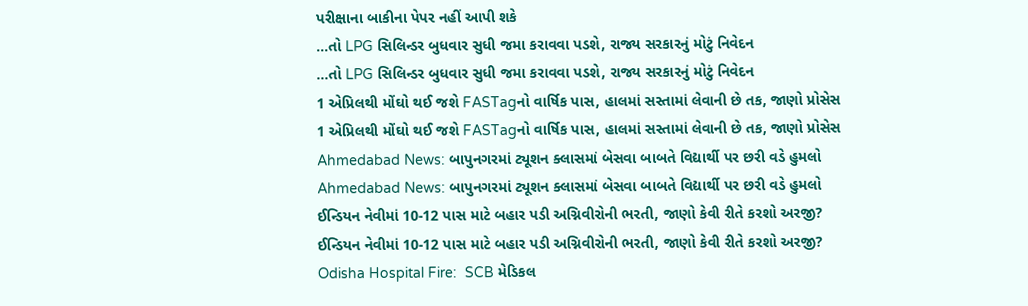પરીક્ષાના બાકીના પેપર નહીં આપી શકે
...તો LPG સિલિન્ડર બુધવાર સુધી જમા કરાવવા પડશે, રાજ્ય સરકારનું મોટું નિવેદન
...તો LPG સિલિન્ડર બુધવાર સુધી જમા કરાવવા પડશે, રાજ્ય સરકારનું મોટું નિવેદન
1 એપ્રિલથી મોંઘો થઈ જશે FASTagનો વાર્ષિક પાસ, હાલમાં સસ્તામાં લેવાની છે તક, જાણો પ્રોસેસ
1 એપ્રિલથી મોંઘો થઈ જશે FASTagનો વાર્ષિક પાસ, હાલમાં સસ્તામાં લેવાની છે તક, જાણો પ્રોસેસ
Ahmedabad News: બાપુનગરમાં ટ્યૂશન ક્લાસમાં બેસવા બાબતે વિદ્યાર્થી પર છરી વડે હુમલો
Ahmedabad News: બાપુનગરમાં ટ્યૂશન ક્લાસમાં બેસવા બાબતે વિદ્યાર્થી પર છરી વડે હુમલો
ઈન્ડિયન નેવીમાં 10-12 પાસ માટે બહાર પડી અગ્નિવીરોની ભરતી, જાણો કેવી રીતે કરશો અરજી?
ઈન્ડિયન નેવીમાં 10-12 પાસ માટે બહાર પડી અગ્નિવીરોની ભરતી, જાણો કેવી રીતે કરશો અરજી?
Odisha Hospital Fire:  SCB મેડિકલ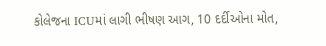કોલેજના ICUમાં લાગી ભીષણ આગ, 10 દર્દીઓના મોત,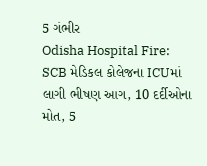5 ગંભીર
Odisha Hospital Fire: SCB મેડિકલ કોલેજના ICUમાં લાગી ભીષણ આગ, 10 દર્દીઓના મોત, 5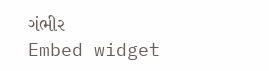ગંભીર
Embed widget